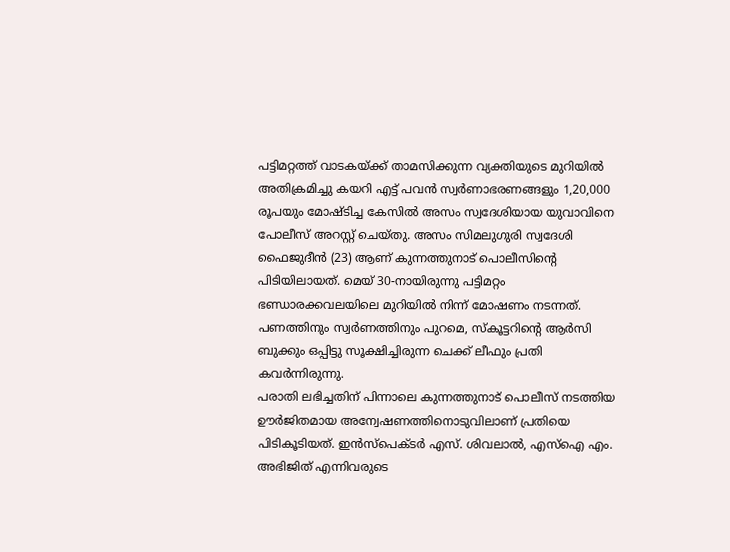പട്ടിമറ്റത്ത് വാടകയ്ക്ക് താമസിക്കുന്ന വ്യക്തിയുടെ മുറിയിൽ അതിക്രമിച്ചു കയറി എട്ട് പവൻ സ്വർണാഭരണങ്ങളും 1,20,000 രൂപയും മോഷ്ടിച്ച കേസിൽ അസം സ്വദേശിയായ യുവാവിനെ പോലീസ് അറസ്റ്റ് ചെയ്തു. അസം സിമലുഗുരി സ്വദേശി ഫൈജുദീൻ (23) ആണ് കുന്നത്തുനാട് പൊലീസിന്റെ പിടിയിലായത്. മെയ് 30-നായിരുന്നു പട്ടിമറ്റം ഭണ്ഡാരക്കവലയിലെ മുറിയിൽ നിന്ന് മോഷണം നടന്നത്. പണത്തിനും സ്വർണത്തിനും പുറമെ, സ്കൂട്ടറിന്റെ ആർസി ബുക്കും ഒപ്പിട്ടു സൂക്ഷിച്ചിരുന്ന ചെക്ക് ലീഫും പ്രതി കവർന്നിരുന്നു.
പരാതി ലഭിച്ചതിന് പിന്നാലെ കുന്നത്തുനാട് പൊലീസ് നടത്തിയ ഊർജിതമായ അന്വേഷണത്തിനൊടുവിലാണ് പ്രതിയെ പിടികൂടിയത്. ഇൻസ്പെക്ടർ എസ്. ശിവലാൽ, എസ്ഐ എം. അഭിജിത് എന്നിവരുടെ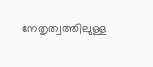നേതൃത്വത്തിലുള്ള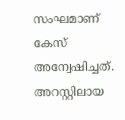സംഘമാണ് കേസ് അന്വേഷിച്ചത്. അറസ്റ്റിലായ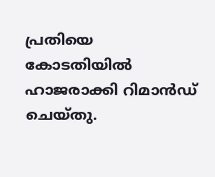പ്രതിയെ കോടതിയിൽ ഹാജരാക്കി റിമാൻഡ് ചെയ്തു.